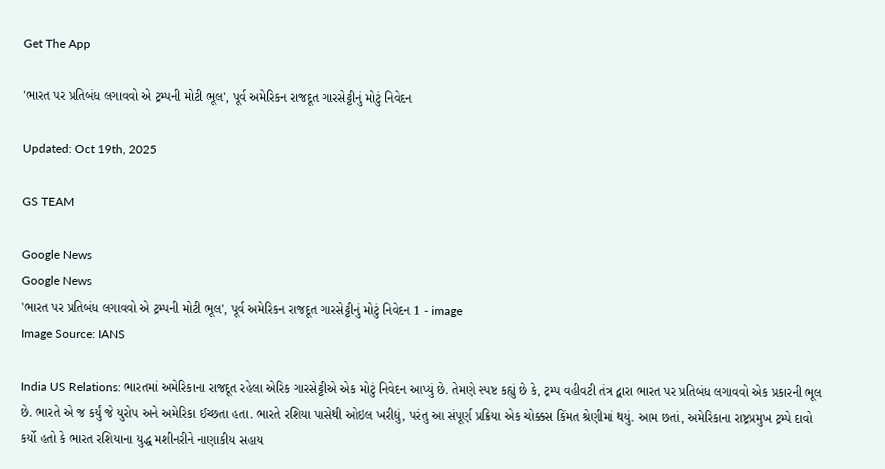Get The App

'ભારત પર પ્રતિબંધ લગાવવો એ ટ્રમ્પની મોટી ભૂલ', પૂર્વ અમેરિકન રાજદૂત ગારસેટ્ટીનું મોટું નિવેદન

Updated: Oct 19th, 2025

GS TEAM

Google News
Google News
'ભારત પર પ્રતિબંધ લગાવવો એ ટ્રમ્પની મોટી ભૂલ', પૂર્વ અમેરિકન રાજદૂત ગારસેટ્ટીનું મોટું નિવેદન 1 - image
Image Source: IANS

India US Relations: ભારતમાં અમેરિકાના રાજદૂત રહેલા એરિક ગારસેટ્ટીએ એક મોટું નિવેદન આપ્યું છે. તેમણે સ્પષ્ટ કહ્યું છે કે, ટ્રમ્પ વહીવટી તંત્ર દ્વારા ભારત પર પ્રતિબંધ લગાવવો એક પ્રકારની ભૂલ છે. ભારતે એ જ કર્યું જે યુરોપ અને અમેરિકા ઈચ્છતા હતા. ભારતે રશિયા પાસેથી ઓઇલ ખરીદ્યું, પરંતુ આ સંપૂર્ણ પ્રક્રિયા એક ચોક્કસ કિંમત શ્રેણીમાં થયું. આમ છતાં, અમેરિકાના રાષ્ટ્રપ્રમુખ ટ્રમ્પે દાવો કર્યો હતો કે ભારત રશિયાના યુદ્ધ મશીનરીને નાણાકીય સહાય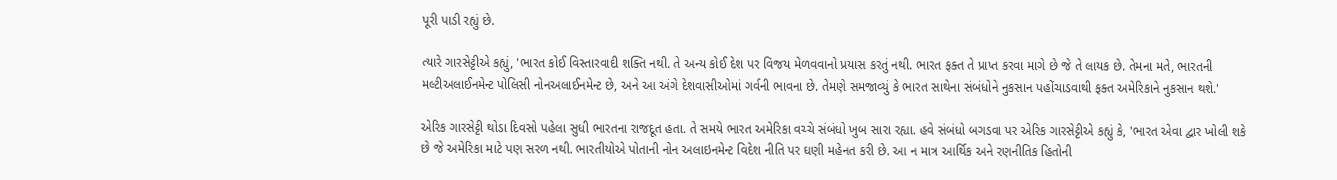પૂરી પાડી રહ્યું છે.

ત્યારે ગારસેટ્ટીએ કહ્યું, 'ભારત કોઈ વિસ્તારવાદી શક્તિ નથી. તે અન્ય કોઈ દેશ પર વિજય મેળવવાનો પ્રયાસ કરતું નથી. ભારત ફક્ત તે પ્રાપ્ત કરવા માગે છે જે તે લાયક છે. તેમના મતે, ભારતની મલ્ટીઅલાઈનમેન્ટ પોલિસી નોનઅલાઈનમેન્ટ છે, અને આ અંગે દેશવાસીઓમાં ગર્વની ભાવના છે. તેમણે સમજાવ્યું કે ભારત સાથેના સંબંધોને નુકસાન પહોંચાડવાથી ફક્ત અમેરિકાને નુકસાન થશે.'

એરિક ગારસેટ્ટી થોડા દિવસો પહેલા સુધી ભારતના રાજદૂત હતા. તે સમયે ભારત અમેરિકા વચ્ચે સંબંધો ખુબ સારા રહ્યા. હવે સંબંધો બગડવા પર એરિક ગારસેટ્ટીએ કહ્યું કે, 'ભારત એવા દ્વાર ખોલી શકે છે જે અમેરિકા માટે પણ સરળ નથી. ભારતીયોએ પોતાની નોન અલાઇનમેન્ટ વિદેશ નીતિ પર ઘણી મહેનત કરી છે. આ ન માત્ર આર્થિક અને રણનીતિક હિતોની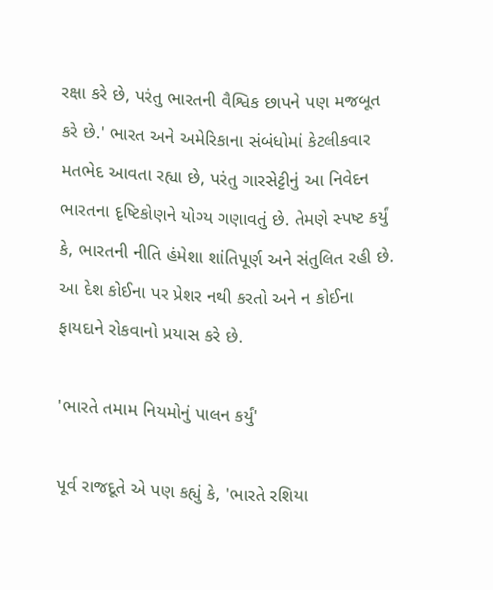રક્ષા કરે છે, પરંતુ ભારતની વૈશ્વિક છાપને પણ મજબૂત કરે છે.' ભારત અને અમેરિકાના સંબંધોમાં કેટલીકવાર મતભેદ આવતા રહ્યા છે, પરંતુ ગારસેટ્ટીનું આ નિવેદન ભારતના દૃષ્ટિકોણને યોગ્ય ગણાવતું છે. તેમણે સ્પષ્ટ કર્યું કે, ભારતની નીતિ હંમેશા શાંતિપૂર્ણ અને સંતુલિત રહી છે. આ દેશ કોઈના પર પ્રેશર નથી કરતો અને ન કોઈના ફાયદાને રોકવાનો પ્રયાસ કરે છે.

'ભારતે તમામ નિયમોનું પાલન કર્યું'

પૂર્વ રાજદૂતે એ પણ કહ્યું કે, 'ભારતે રશિયા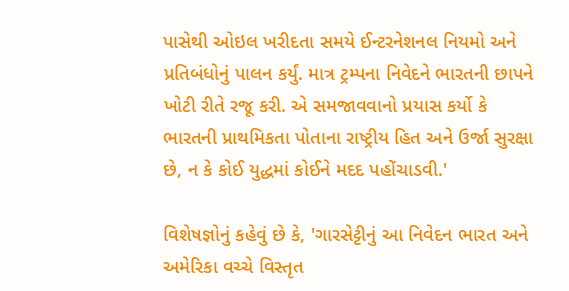પાસેથી ઓઇલ ખરીદતા સમયે ઈન્ટરનેશનલ નિયમો અને પ્રતિબંધોનું પાલન કર્યું. માત્ર ટ્રમ્પના નિવેદને ભારતની છાપને ખોટી રીતે રજૂ કરી. એ સમજાવવાનો પ્રયાસ કર્યો કે ભારતની પ્રાથમિકતા પોતાના રાષ્ટ્રીય હિત અને ઉર્જા સુરક્ષા છે, ન કે કોઈ યુદ્ધમાં કોઈને મદદ પહોંચાડવી.'

વિશેષજ્ઞોનું કહેવું છે કે, 'ગારસેટ્ટીનું આ નિવેદન ભારત અને અમેરિકા વચ્ચે વિસ્તૃત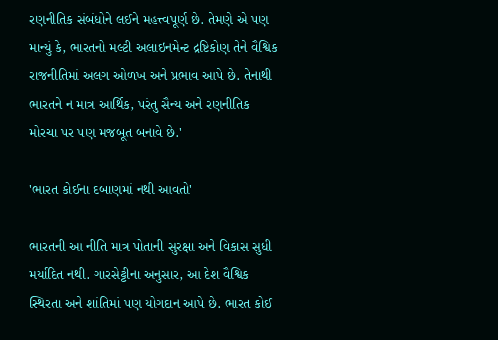રણનીતિક સંબંધોને લઈને મહત્ત્વપૂર્ણ છે. તેમણે એ પણ માન્યું કે, ભારતનો મલ્ટી અલાઇનમેન્ટ દ્રષ્ટિકોણ તેને વૈશ્વિક રાજનીતિમાં અલગ ઓળખ અને પ્રભાવ આપે છે. તેનાથી ભારતને ન માત્ર આર્થિક, પરંતુ સૈન્ય અને રણનીતિક મોરચા પર પણ મજબૂત બનાવે છે.'

'ભારત કોઈના દબાણમાં નથી આવતો'

ભારતની આ નીતિ માત્ર પોતાની સુરક્ષા અને વિકાસ સુધી મર્યાદિત નથી. ગારસેટ્ટીના અનુસાર, આ દેશ વૈશ્વિક સ્થિરતા અને શાંતિમાં પણ યોગદાન આપે છે. ભારત કોઈ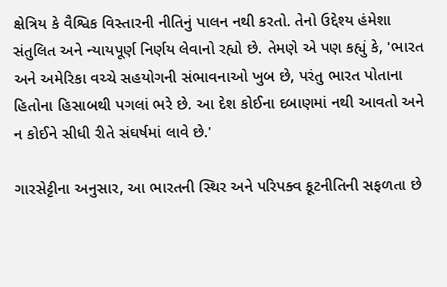ક્ષેત્રિય કે વૈશ્વિક વિસ્તારની નીતિનું પાલન નથી કરતો. તેનો ઉદ્દેશ્ય હંમેશા સંતુલિત અને ન્યાયપૂર્ણ નિર્ણય લેવાનો રહ્યો છે. તેમણે એ પણ કહ્યું કે, 'ભારત અને અમેરિકા વચ્ચે સહયોગની સંભાવનાઓ ખુબ છે, પરંતુ ભારત પોતાના હિતોના હિસાબથી પગલાં ભરે છે. આ દેશ કોઈના દબાણમાં નથી આવતો અને ન કોઈને સીધી રીતે સંઘર્ષમાં લાવે છે.'

ગારસેટ્ટીના અનુસાર, આ ભારતની સ્થિર અને પરિપક્વ કૂટનીતિની સફળતા છે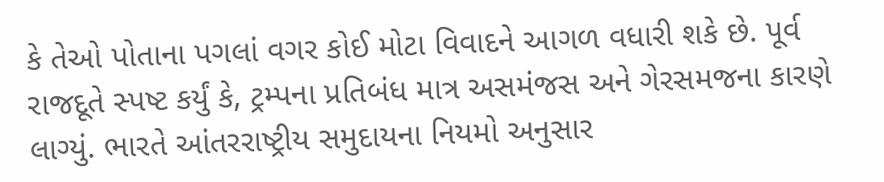કે તેઓ પોતાના પગલાં વગર કોઈ મોટા વિવાદને આગળ વધારી શકે છે. પૂર્વ રાજદૂતે સ્પષ્ટ કર્યું કે, ટ્રમ્પના પ્રતિબંધ માત્ર અસમંજસ અને ગેરસમજના કારણે લાગ્યું. ભારતે આંતરરાષ્ટ્રીય સમુદાયના નિયમો અનુસાર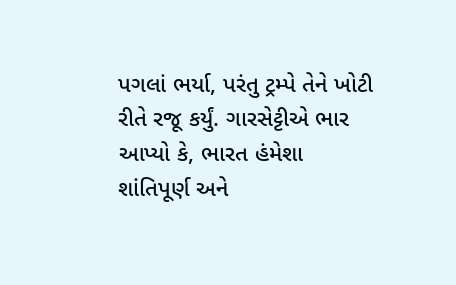પગલાં ભર્યા, પરંતુ ટ્રમ્પે તેને ખોટી રીતે રજૂ કર્યું. ગારસેટ્ટીએ ભાર આપ્યો કે, ભારત હંમેશા શાંતિપૂર્ણ અને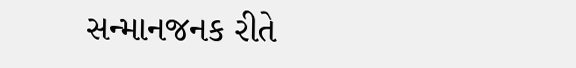સન્માનજનક રીતે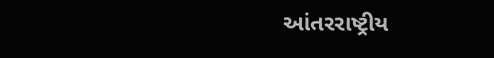આંતરરાષ્ટ્રીય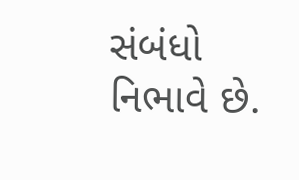સંબંધો નિભાવે છે.